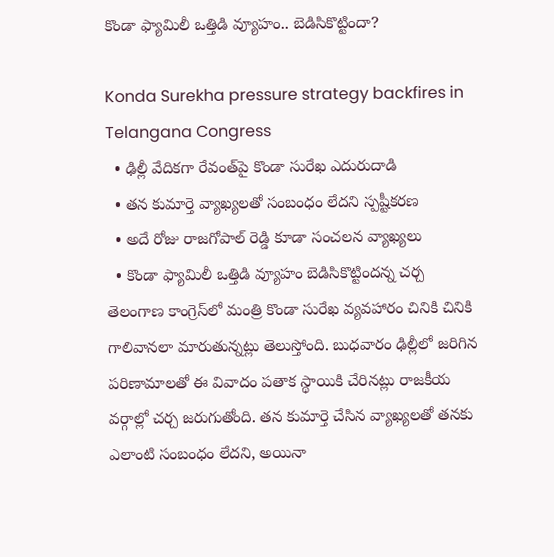కొండా ఫ్యామిలీ ఒత్తిడి వ్యూహం.. బెడిసికొట్టిందా?

Konda Surekha pressure strategy backfires in Telangana Congress
  • ఢిల్లీ వేదికగా రేవంత్‌పై కొండా సురేఖ ఎదురుదాడి
  • తన కుమార్తె వ్యాఖ్యలతో సంబంధం లేదని స్పష్టీకరణ
  • అదే రోజు రాజగోపాల్ రెడ్డి కూడా సంచలన వ్యాఖ్యలు
  • కొండా ఫ్యామిలీ ఒత్తిడి వ్యూహం బెడిసికొట్టిందన్న చర్చ
తెలంగాణ కాంగ్రెస్‌లో మంత్రి కొండా సురేఖ వ్యవహారం చినికి చినికి గాలివానలా మారుతున్నట్లు తెలుస్తోంది. బుధవారం ఢిల్లీలో జరిగిన పరిణామాలతో ఈ వివాదం పతాక స్థాయికి చేరినట్లు రాజకీయ వర్గాల్లో చర్చ జరుగుతోంది. తన కుమార్తె చేసిన వ్యాఖ్యలతో తనకు ఎలాంటి సంబంధం లేదని, అయినా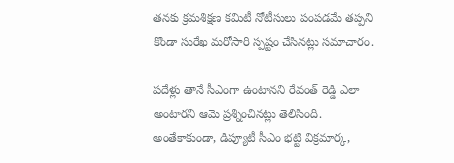తనకు క్రమశిక్షణ కమిటీ నోటీసులు పంపడమే తప్పని కొండా సురేఖ మరోసారి స్పష్టం చేసినట్లు సమాచారం.

పదేళ్లు తానే సీఎంగా ఉంటానని రేవంత్ రెడ్డి ఎలా అంటారని ఆమె ప్రశ్నించినట్లు తెలిసింది. అంతేకాకుండా, డిప్యూటీ సీఎం భట్టి విక్రమార్క,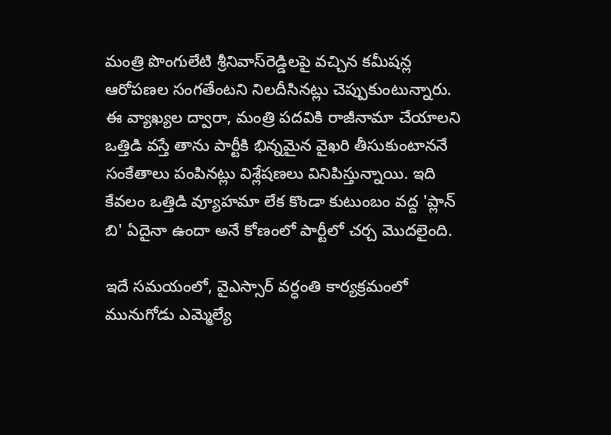మంత్రి పొంగులేటి శ్రీనివాస్‌రెడ్డిలపై వచ్చిన కమీషన్ల ఆరోపణల సంగతేంటని నిలదీసినట్లు చెప్పుకుంటున్నారు. ఈ వ్యాఖ్యల ద్వారా, మంత్రి పదవికి రాజీనామా చేయాలని ఒత్తిడి వస్తే తాను పార్టీకి భిన్నమైన వైఖరి తీసుకుంటాననే సంకేతాలు పంపినట్లు విశ్లేషణలు వినిపిస్తున్నాయి. ఇది కేవలం ఒత్తిడి వ్యూహమా లేక కొండా కుటుంబం వద్ద 'ప్లాన్ బి' ఏదైనా ఉందా అనే కోణంలో పార్టీలో చర్చ మొదలైంది.

ఇదే సమయంలో, వైఎస్సార్ వర్ధంతి కార్యక్రమంలో మునుగోడు ఎమ్మెల్యే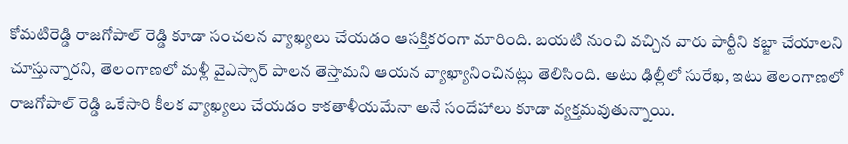కోమటిరెడ్డి రాజగోపాల్ రెడ్డి కూడా సంచలన వ్యాఖ్యలు చేయడం ఆసక్తికరంగా మారింది. బయటి నుంచి వచ్చిన వారు పార్టీని కబ్జా చేయాలని చూస్తున్నారని, తెలంగాణలో మళ్లీ వైఎస్సార్ పాలన తెస్తామని ఆయన వ్యాఖ్యానించినట్లు తెలిసింది. అటు ఢిల్లీలో సురేఖ, ఇటు తెలంగాణలో రాజగోపాల్ రెడ్డి ఒకేసారి కీలక వ్యాఖ్యలు చేయడం కాకతాళీయమేనా అనే సందేహాలు కూడా వ్యక్తమవుతున్నాయి.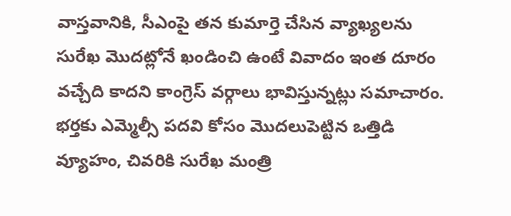వాస్తవానికి, సీఎంపై తన కుమార్తె చేసిన వ్యాఖ్యలను సురేఖ మొదట్లోనే ఖండించి ఉంటే వివాదం ఇంత దూరం వచ్చేది కాదని కాంగ్రెస్ వర్గాలు భావిస్తున్నట్లు సమాచారం. భర్తకు ఎమ్మెల్సీ పదవి కోసం మొదలుపెట్టిన ఒత్తిడి వ్యూహం, చివరికి సురేఖ మంత్రి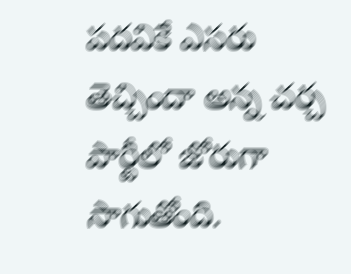పదవికే ఎసరు తెచ్చిందా అన్న చర్చ పార్టీలో జోరుగా సాగుతోంది.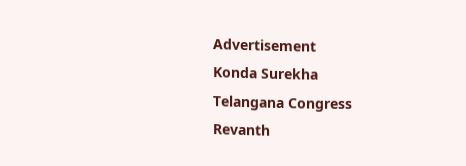Advertisement
Konda Surekha
Telangana Congress
Revanth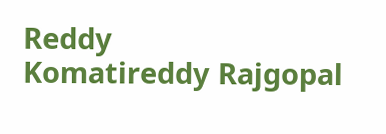Reddy
Komatireddy Rajgopal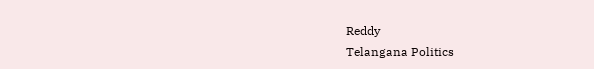Reddy
Telangana Politics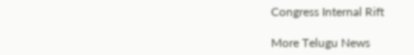Congress Internal Rift

More Telugu News